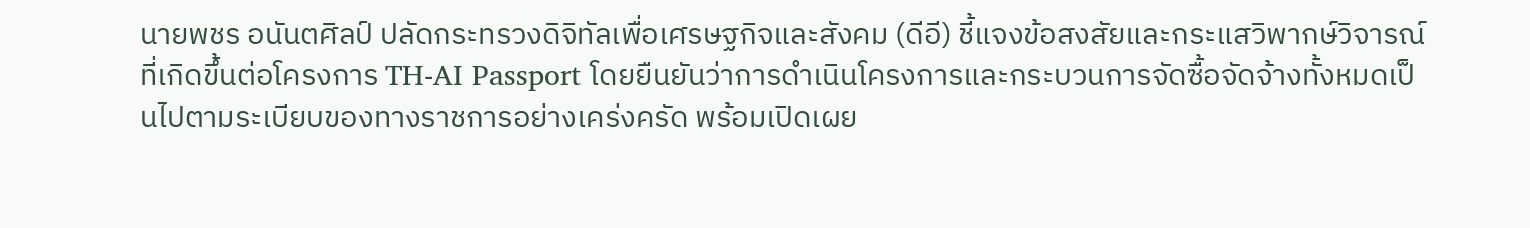นายพชร อนันตศิลป์ ปลัดกระทรวงดิจิทัลเพื่อเศรษฐกิจและสังคม (ดีอี) ชี้แจงข้อสงสัยและกระแสวิพากษ์วิจารณ์ที่เกิดขึ้นต่อโครงการ TH-AI Passport โดยยืนยันว่าการดำเนินโครงการและกระบวนการจัดซื้อจัดจ้างทั้งหมดเป็นไปตามระเบียบของทางราชการอย่างเคร่งครัด พร้อมเปิดเผย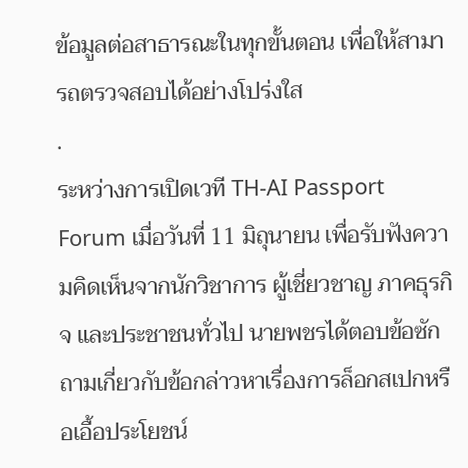ข้อมูลต่อสาธารณะในทุกขั้นตอน เพื่อให้สามารถตรวจสอบได้อย่างโปร่งใส
.
ระหว่างการเปิดเวที TH-AI Passport Forum เมื่อวันที่ 11 มิถุนายน เพื่อรับฟังความคิดเห็นจากนักวิชาการ ผู้เชี่ยวชาญ ภาคธุรกิจ และประชาชนทั่วไป นายพชรได้ตอบข้อซักถามเกี่ยวกับข้อกล่าวหาเรื่องการล็อกสเปกหรือเอื้อประโยชน์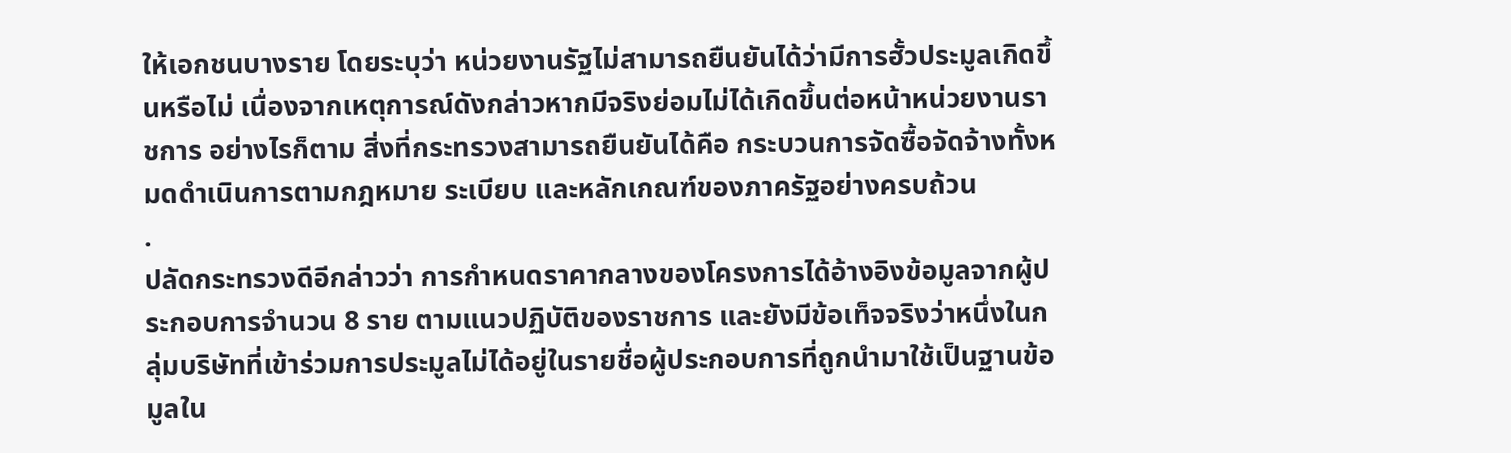ให้เอกชนบางราย โดยระบุว่า หน่วยงานรัฐไม่สามารถยืนยันได้ว่ามีการฮั้วประมูลเกิดขึ้นหรือไม่ เนื่องจากเหตุการณ์ดังกล่าวหากมีจริงย่อมไม่ได้เกิดขึ้นต่อหน้าหน่วยงานราชการ อย่างไรก็ตาม สิ่งที่กระทรวงสามารถยืนยันได้คือ กระบวนการจัดซื้อจัดจ้างทั้งหมดดำเนินการตามกฎหมาย ระเบียบ และหลักเกณฑ์ของภาครัฐอย่างครบถ้วน
.
ปลัดกระทรวงดีอีกล่าวว่า การกำหนดราคากลางของโครงการได้อ้างอิงข้อมูลจากผู้ประกอบการจำนวน 8 ราย ตามแนวปฏิบัติของราชการ และยังมีข้อเท็จจริงว่าหนึ่งในกลุ่มบริษัทที่เข้าร่วมการประมูลไม่ได้อยู่ในรายชื่อผู้ประกอบการที่ถูกนำมาใช้เป็นฐานข้อมูลใน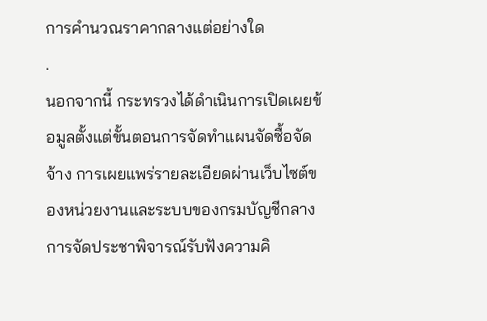การคำนวณราคากลางแต่อย่างใด
.
นอกจากนี้ กระทรวงได้ดำเนินการเปิดเผยข้อมูลตั้งแต่ขั้นตอนการจัดทำแผนจัดซื้อจัดจ้าง การเผยแพร่รายละเอียดผ่านเว็บไซต์ของหน่วยงานและระบบของกรมบัญชีกลาง การจัดประชาพิจารณ์รับฟังความคิ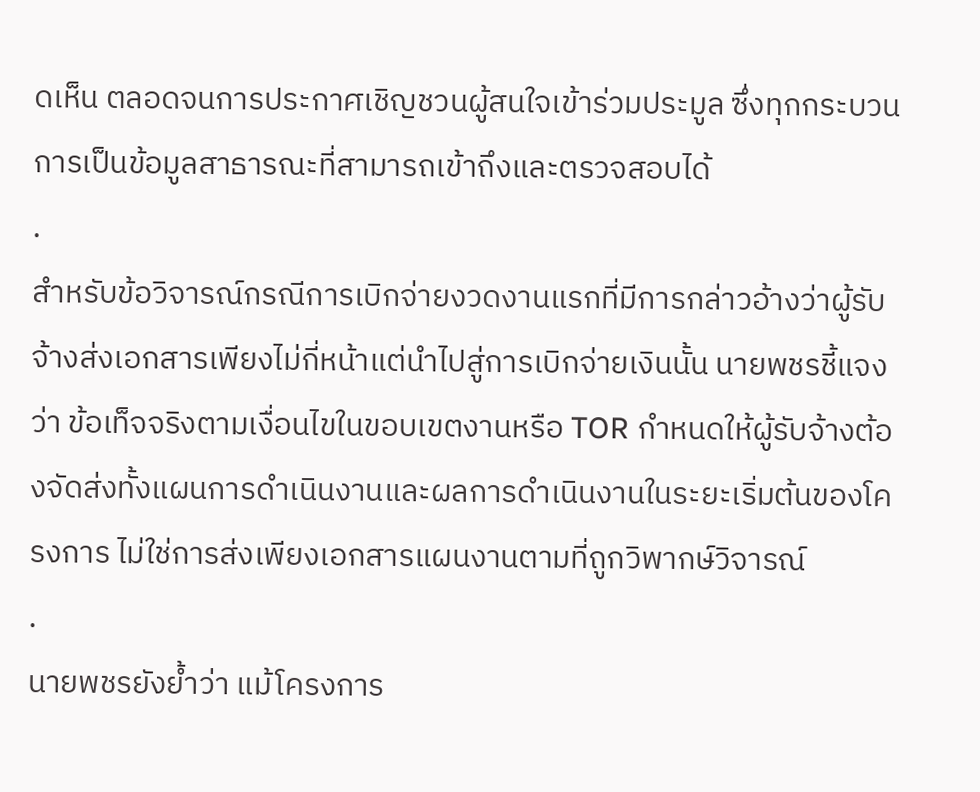ดเห็น ตลอดจนการประกาศเชิญชวนผู้สนใจเข้าร่วมประมูล ซึ่งทุกกระบวนการเป็นข้อมูลสาธารณะที่สามารถเข้าถึงและตรวจสอบได้
.
สำหรับข้อวิจารณ์กรณีการเบิกจ่ายงวดงานแรกที่มีการกล่าวอ้างว่าผู้รับจ้างส่งเอกสารเพียงไม่กี่หน้าแต่นำไปสู่การเบิกจ่ายเงินนั้น นายพชรชี้แจงว่า ข้อเท็จจริงตามเงื่อนไขในขอบเขตงานหรือ TOR กำหนดให้ผู้รับจ้างต้องจัดส่งทั้งแผนการดำเนินงานและผลการดำเนินงานในระยะเริ่มต้นของโครงการ ไม่ใช่การส่งเพียงเอกสารแผนงานตามที่ถูกวิพากษ์วิจารณ์
.
นายพชรยังย้ำว่า แม้โครงการ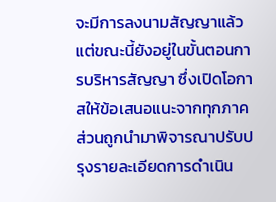จะมีการลงนามสัญญาแล้ว แต่ขณะนี้ยังอยู่ในขั้นตอนการบริหารสัญญา ซึ่งเปิดโอกาสให้ข้อเสนอแนะจากทุกภาคส่วนถูกนำมาพิจารณาปรับปรุงรายละเอียดการดำเนิน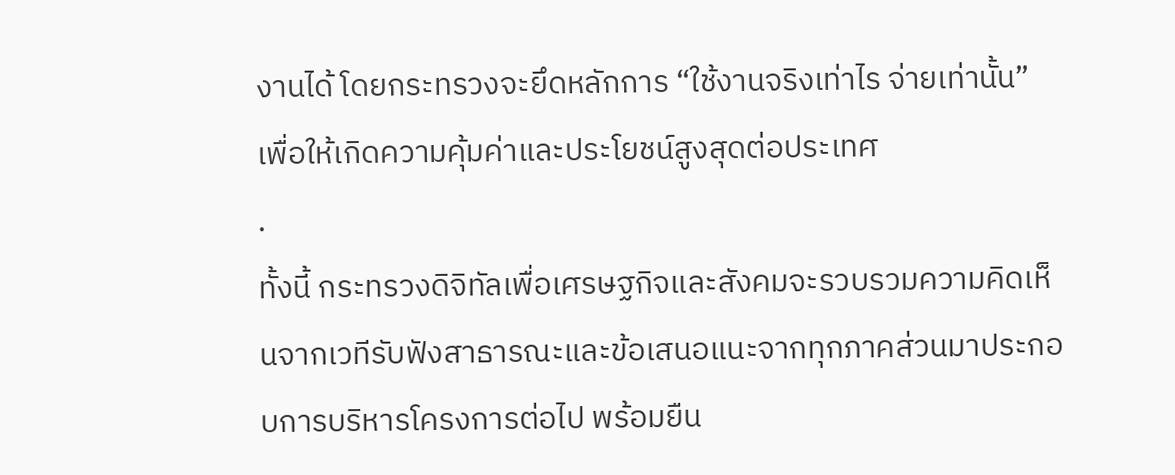งานได้ โดยกระทรวงจะยึดหลักการ “ใช้งานจริงเท่าไร จ่ายเท่านั้น” เพื่อให้เกิดความคุ้มค่าและประโยชน์สูงสุดต่อประเทศ
.
ทั้งนี้ กระทรวงดิจิทัลเพื่อเศรษฐกิจและสังคมจะรวบรวมความคิดเห็นจากเวทีรับฟังสาธารณะและข้อเสนอแนะจากทุกภาคส่วนมาประกอบการบริหารโครงการต่อไป พร้อมยืน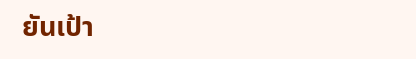ยันเป้า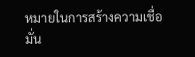หมายในการสร้างความเชื่อมั่น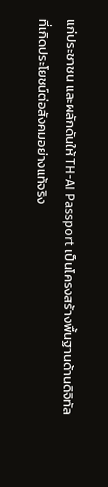แก่ประชาชน และผลักดันให้ TH-AI Passport เป็นโครงสร้างพื้นฐานด้านดิจิทัลที่เกิดประโยชน์ต่อสังคมอย่างแท้จริง